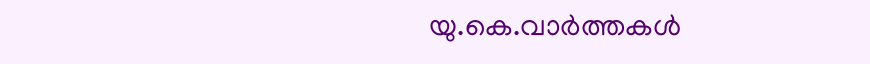യു.കെ.വാര്‍ത്തകള്‍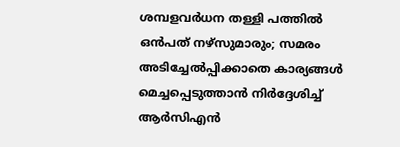ശമ്പളവര്‍ധന തള്ളി പത്തില്‍ ഒന്‍പത് നഴ്‌സുമാരും; സമരം അടിച്ചേല്‍പ്പിക്കാതെ കാര്യങ്ങള്‍ മെച്ചപ്പെടുത്താന്‍ നിര്‍ദ്ദേശിച്ച് ആര്‍സിഎന്‍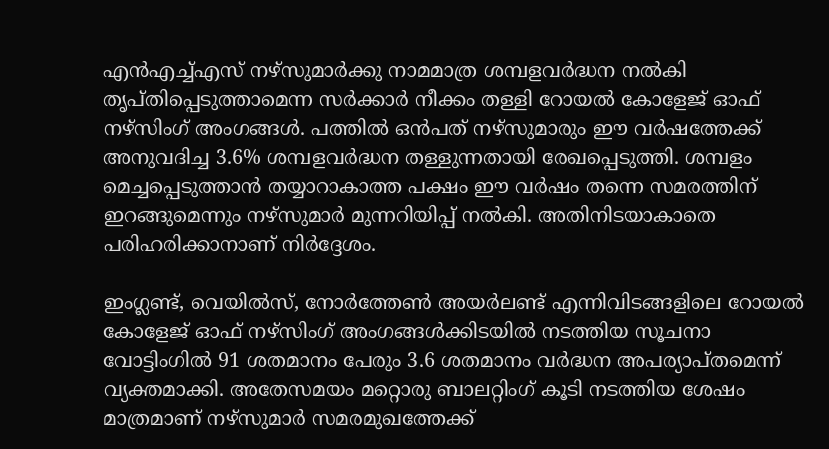എന്‍എച്ച്എസ് നഴ്‌സുമാര്‍ക്കു നാമമാത്ര ശമ്പളവര്‍ദ്ധന നല്‍കി തൃപ്തിപ്പെടുത്താമെന്ന സര്‍ക്കാര്‍ നീക്കം തള്ളി റോയല്‍ കോളേജ് ഓഫ് നഴ്‌സിംഗ് അംഗങ്ങള്‍. പത്തില്‍ ഒന്‍പത് നഴ്‌സുമാരും ഈ വര്‍ഷത്തേക്ക് അനുവദിച്ച 3.6% ശമ്പളവര്‍ദ്ധന തള്ളുന്നതായി രേഖപ്പെടുത്തി. ശമ്പളം മെച്ചപ്പെടുത്താന്‍ തയ്യാറാകാത്ത പക്ഷം ഈ വര്‍ഷം തന്നെ സമരത്തിന് ഇറങ്ങുമെന്നും നഴ്‌സുമാര്‍ മുന്നറിയിപ്പ് നല്‍കി. അതിനിടയാകാതെ പരിഹരിക്കാനാണ് നിര്‍ദ്ദേശം.

ഇംഗ്ലണ്ട്, വെയില്‍സ്, നോര്‍ത്തേണ്‍ അയര്‍ലണ്ട് എന്നിവിടങ്ങളിലെ റോയല്‍ കോളേജ് ഓഫ് നഴ്‌സിംഗ് അംഗങ്ങള്‍ക്കിടയില്‍ നടത്തിയ സൂചനാ വോട്ടിംഗില്‍ 91 ശതമാനം പേരും 3.6 ശതമാനം വര്‍ദ്ധന അപര്യാപ്തമെന്ന് വ്യക്തമാക്കി. അതേസമയം മറ്റൊരു ബാലറ്റിംഗ് കൂടി നടത്തിയ ശേഷം മാത്രമാണ് നഴ്‌സുമാര്‍ സമരമുഖത്തേക്ക്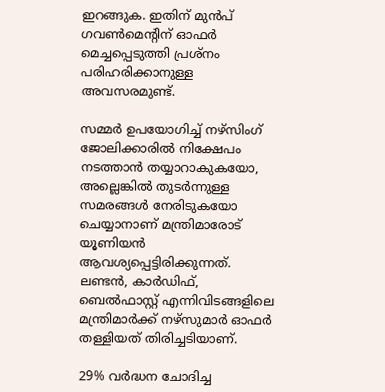ഇറങ്ങുക. ഇതിന് മുന്‍പ് ഗവണ്‍മെന്റിന് ഓഫര്‍ മെച്ചപ്പെടുത്തി പ്രശ്‌നം പരിഹരിക്കാനുള്ള അവസരമുണ്ട്.

സമ്മര്‍ ഉപയോഗിച്ച് നഴ്‌സിംഗ് ജോലിക്കാരില്‍ നിക്ഷേപം നടത്താന്‍ തയ്യാറാകുകയോ, അല്ലെങ്കില്‍ തുടര്‍ന്നുള്ള സമരങ്ങള്‍ നേരിടുകയോ ചെയ്യാനാണ് മന്ത്രിമാരോട് യൂണിയന്‍ ആവശ്യപ്പെട്ടിരിക്കുന്നത്. ലണ്ടന്‍, കാര്‍ഡിഫ്, ബെല്‍ഫാസ്റ്റ് എന്നിവിടങ്ങളിലെ മന്ത്രിമാര്‍ക്ക് നഴ്‌സുമാര്‍ ഓഫര്‍ തള്ളിയത് തിരിച്ചടിയാണ്.

29% വര്‍ദ്ധന ചോദിച്ച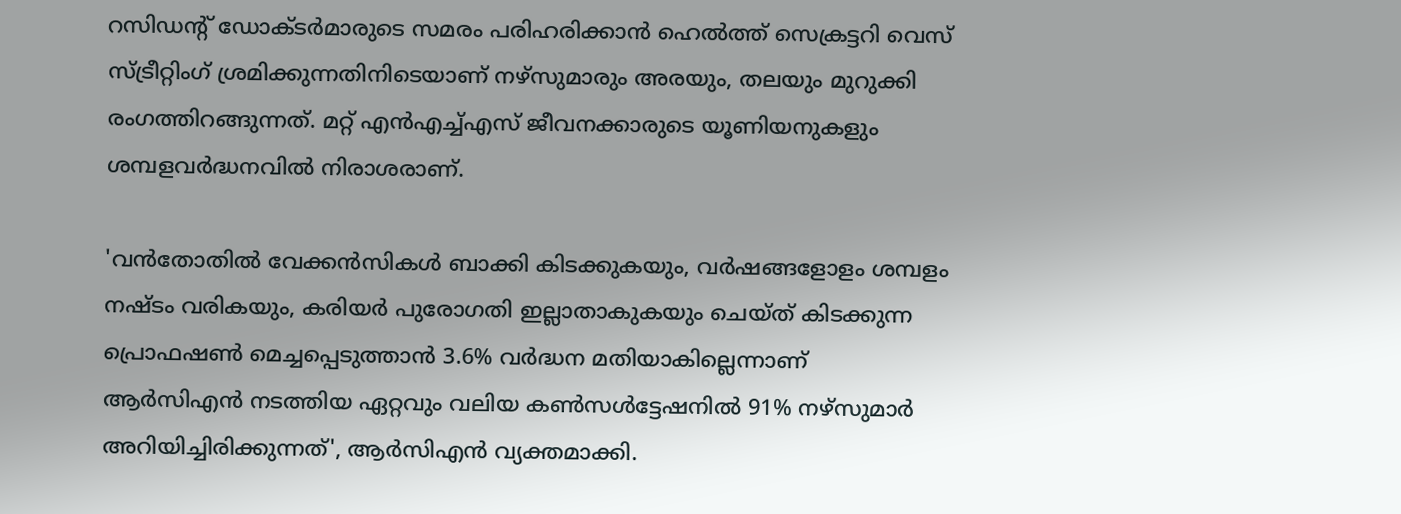റസിഡന്റ് ഡോക്ടര്‍മാരുടെ സമരം പരിഹരിക്കാന്‍ ഹെല്‍ത്ത് സെക്രട്ടറി വെസ് സ്ട്രീറ്റിംഗ് ശ്രമിക്കുന്നതിനിടെയാണ് നഴ്‌സുമാരും അരയും, തലയും മുറുക്കി രംഗത്തിറങ്ങുന്നത്. മറ്റ് എന്‍എച്ച്എസ് ജീവനക്കാരുടെ യൂണിയനുകളും ശമ്പളവര്‍ദ്ധനവില്‍ നിരാശരാണ്.

'വന്‍തോതില്‍ വേക്കന്‍സികള്‍ ബാക്കി കിടക്കുകയും, വര്‍ഷങ്ങളോളം ശമ്പളം നഷ്ടം വരികയും, കരിയര്‍ പുരോഗതി ഇല്ലാതാകുകയും ചെയ്ത് കിടക്കുന്ന പ്രൊഫഷണ്‍ മെച്ചപ്പെടുത്താന്‍ 3.6% വര്‍ദ്ധന മതിയാകില്ലെന്നാണ് ആര്‍സിഎന്‍ നടത്തിയ ഏറ്റവും വലിയ കണ്‍സള്‍ട്ടേഷനില്‍ 91% നഴ്‌സുമാര്‍ അറിയിച്ചിരിക്കുന്നത്', ആര്‍സിഎന്‍ വ്യക്തമാക്കി.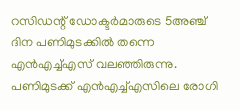റസിഡന്റ് ഡോക്ടര്‍മാരുടെ 5അഞ്ച് ദിന പണിമുടക്കില്‍ തന്നെ എന്‍എച്ച്എസ് വലഞ്ഞിരുന്നു. പണിമുടക്ക് എന്‍എച്ച്എസിലെ രോഗി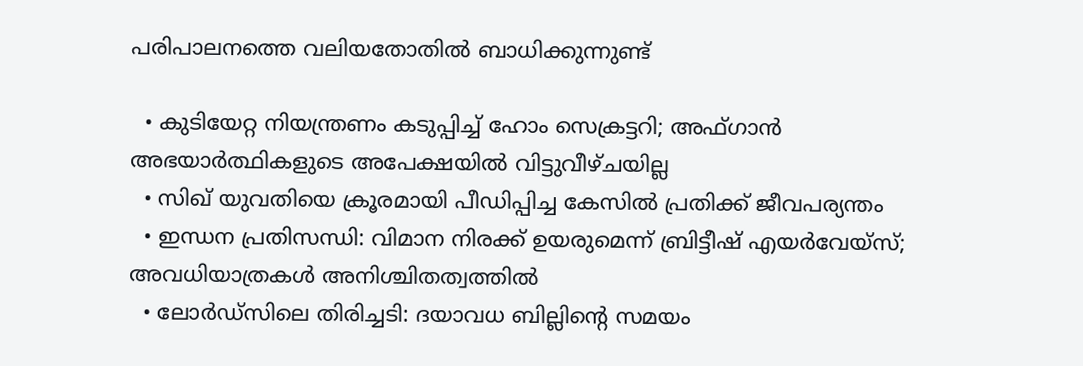പരിപാലനത്തെ വലിയതോതില്‍ ബാധിക്കുന്നുണ്ട്

  • കുടിയേറ്റ നിയന്ത്രണം കടുപ്പിച്ച് ഹോം സെക്രട്ടറി; അഫ്ഗാന്‍ അഭയാര്‍ത്ഥികളുടെ അപേക്ഷയില്‍ വിട്ടുവീഴ്ചയില്ല
  • സിഖ് യുവതിയെ ക്രൂരമായി പീഡിപ്പിച്ച കേസില്‍ പ്രതിക്ക് ജീവപര്യന്തം
  • ഇന്ധന പ്രതിസന്ധി: വിമാന നിരക്ക് ഉയരുമെന്ന് ബ്രിട്ടീഷ് എയര്‍വേയ്‌സ്; അവധിയാത്രകള്‍ അനിശ്ചിതത്വത്തില്‍
  • ലോര്‍ഡ്‌സിലെ തിരിച്ചടി: ദയാവധ ബില്ലിന്റെ സമയം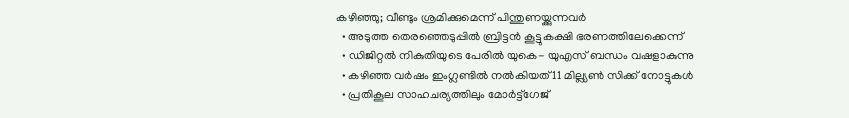കഴിഞ്ഞു; വീണ്ടും ശ്രമിക്കുമെന്ന് പിന്തുണയ്ക്കുന്നവര്‍
  • അടുത്ത തെരഞ്ഞെടുപ്പില്‍ ബ്രിട്ടന്‍ കൂട്ടുകക്ഷി ഭരണത്തിലേക്കെന്ന്
  • ഡിജിറ്റല്‍ നികുതിയുടെ പേരില്‍ യുകെ- യുഎസ് ബന്ധം വഷളാകുന്നു
  • കഴിഞ്ഞ വര്‍ഷം ഇംഗ്ലണ്ടില്‍ നല്‍കിയത് 11 മില്ല്യണ്‍ സിക്ക് നോട്ടുകള്‍
  • പ്രതികൂല സാഹചര്യത്തിലും മോര്‍ട്ട്‌ഗേജ്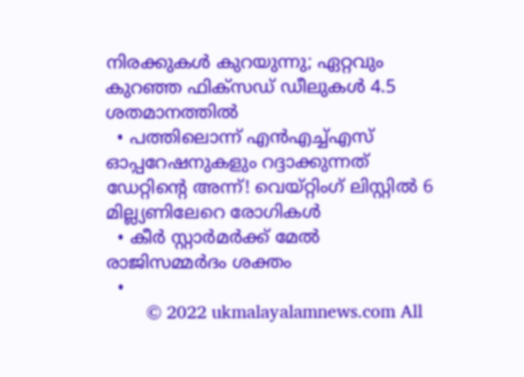നിരക്കുകള്‍ കുറയുന്നു; ഏറ്റവും കുറഞ്ഞ ഫിക്‌സഡ് ഡീലുകള്‍ 4.5 ശതമാനത്തില്‍
  • പത്തിലൊന്ന് എന്‍എച്ച്എസ് ഓപ്പറേഷനുകളും റദ്ദാക്കുന്നത് ഡേറ്റിന്റെ അന്ന്! വെയ്റ്റിംഗ് ലിസ്റ്റില്‍ 6 മില്ല്യണിലേറെ രോഗികള്‍
  • കീര്‍ സ്റ്റാര്‍മര്‍ക്ക് മേല്‍ രാജിസമ്മര്‍ദം ശക്തം
  •
        © 2022 ukmalayalamnews.com All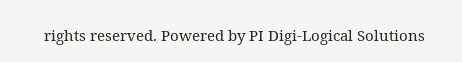rights reserved. Powered by PI Digi-Logical Solutions